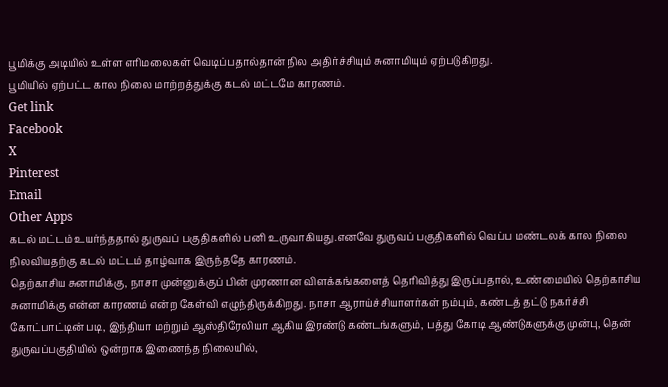பூமிக்கு அடியில் உள்ள எரிமலைகள் வெடிப்பதால்தான் நில அதிர்ச்சியும் சுனாமியும் ஏற்படுகிறது.
பூமியில் ஏற்பட்ட கால நிலை மாற்றத்துக்கு கடல் மட்டமே காரணம்.
Get link
Facebook
X
Pinterest
Email
Other Apps
கடல் மட்டம் உயர்ந்ததால் துருவப் பகுதிகளில் பனி உருவாகியது.எனவே துருவப் பகுதிகளில் வெப்ப மண்டலக் கால நிலை நிலவியதற்கு கடல் மட்டம் தாழ்வாக இருந்ததே காரணம்.
தெற்காசிய சுனாமிக்கு, நாசா முன்னுக்குப் பின் முரணான விளக்கங்களைத் தெரிவித்து இருப்பதால், உண்மையில் தெற்காசிய சுனாமிக்கு என்ன காரணம் என்ற கேள்வி எழுந்திருக்கிறது. நாசா ஆராய்ச்சியாளர்கள் நம்பும், கண்டத் தட்டு நகர்ச்சி கோட்பாட்டின் படி, இந்தியா மற்றும் ஆஸ்திரேலியா ஆகிய இரண்டு கண்டங்களும், பத்து கோடி ஆண்டுகளுக்கு முன்பு, தென் துருவப்பகுதியில் ஒன்றாக இணைந்த நிலையில்,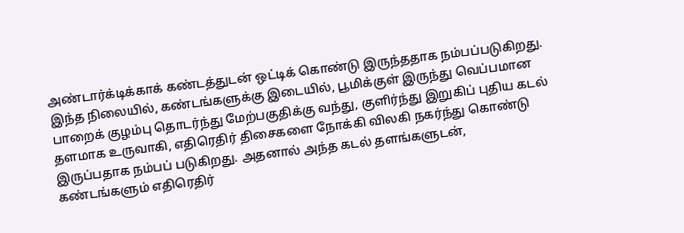அண்டார்க்டிக்காக் கண்டத்துடன் ஒட்டிக் கொண்டு இருந்ததாக நம்பப்படுகிறது. இந்த நிலையில், கண்டங்களுக்கு இடையில், பூமிக்குள் இருந்து வெப்பமான பாறைக் குழம்பு தொடர்ந்து மேற்பகுதிக்கு வந்து, குளிர்ந்து இறுகிப் புதிய கடல் தளமாக உருவாகி, எதிரெதிர் திசைகளை நோக்கி விலகி நகர்ந்து கொண்டு இருப்பதாக நம்பப் படுகிறது. அதனால் அந்த கடல் தளங்களுடன், கண்டங்களும் எதிரெதிர்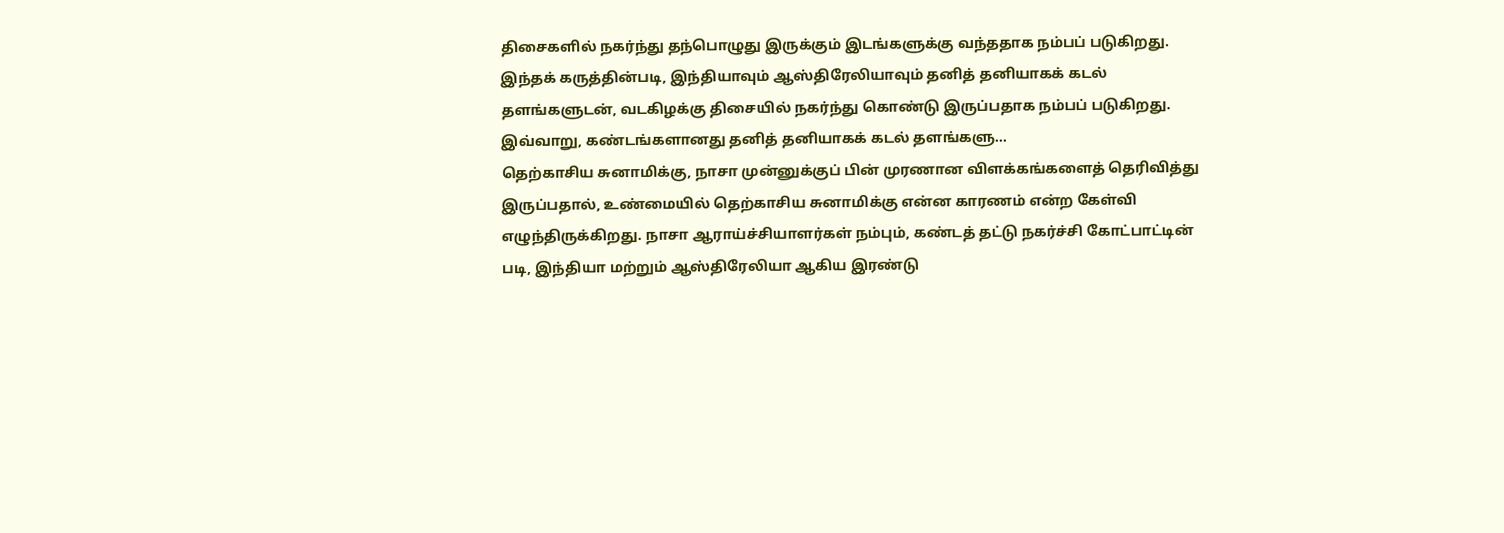திசைகளில் நகர்ந்து தந்பொழுது இருக்கும் இடங்களுக்கு வந்ததாக நம்பப் படுகிறது. இந்தக் கருத்தின்படி, இந்தியாவும் ஆஸ்திரேலியாவும் தனித் தனியாகக் கடல் தளங்களுடன், வடகிழக்கு திசையில் நகர்ந்து கொண்டு இருப்பதாக நம்பப் படுகிறது. இவ்வாறு, கண்டங்களானது தனித் தனியாகக் கடல் தளங்களு...
தெற்காசிய சுனாமிக்கு, நாசா முன்னுக்குப் பின் முரணான விளக்கங்களைத் தெரிவித்து இருப்பதால், உண்மையில் தெற்காசிய சுனாமிக்கு என்ன காரணம் என்ற கேள்வி எழுந்திருக்கிறது. நாசா ஆராய்ச்சியாளர்கள் நம்பும், கண்டத் தட்டு நகர்ச்சி கோட்பாட்டின் படி, இந்தியா மற்றும் ஆஸ்திரேலியா ஆகிய இரண்டு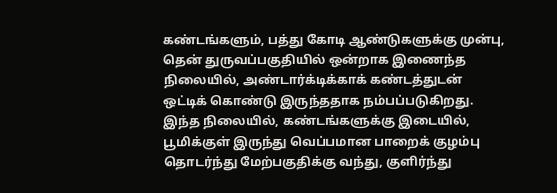கண்டங்களும், பத்து கோடி ஆண்டுகளுக்கு முன்பு, தென் துருவப்பகுதியில் ஒன்றாக இணைந்த நிலையில், அண்டார்க்டிக்காக் கண்டத்துடன் ஒட்டிக் கொண்டு இருந்ததாக நம்பப்படுகிறது. இந்த நிலையில், கண்டங்களுக்கு இடையில், பூமிக்குள் இருந்து வெப்பமான பாறைக் குழம்பு தொடர்ந்து மேற்பகுதிக்கு வந்து, குளிர்ந்து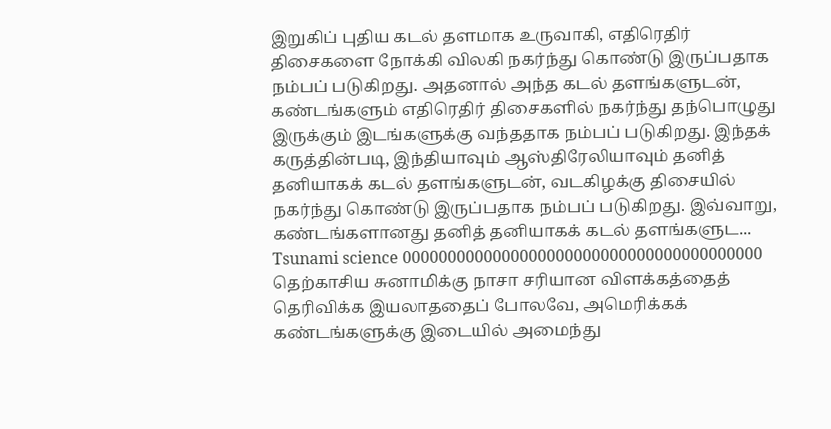இறுகிப் புதிய கடல் தளமாக உருவாகி, எதிரெதிர் திசைகளை நோக்கி விலகி நகர்ந்து கொண்டு இருப்பதாக நம்பப் படுகிறது. அதனால் அந்த கடல் தளங்களுடன், கண்டங்களும் எதிரெதிர் திசைகளில் நகர்ந்து தந்பொழுது இருக்கும் இடங்களுக்கு வந்ததாக நம்பப் படுகிறது. இந்தக் கருத்தின்படி, இந்தியாவும் ஆஸ்திரேலியாவும் தனித் தனியாகக் கடல் தளங்களுடன், வடகிழக்கு திசையில் நகர்ந்து கொண்டு இருப்பதாக நம்பப் படுகிறது. இவ்வாறு, கண்டங்களானது தனித் தனியாகக் கடல் தளங்களுட...
Tsunami science 0000000000000000000000000000000000000000 தெற்காசிய சுனாமிக்கு நாசா சரியான விளக்கத்தைத் தெரிவிக்க இயலாததைப் போலவே, அமெரிக்கக் கண்டங்களுக்கு இடையில் அமைந்து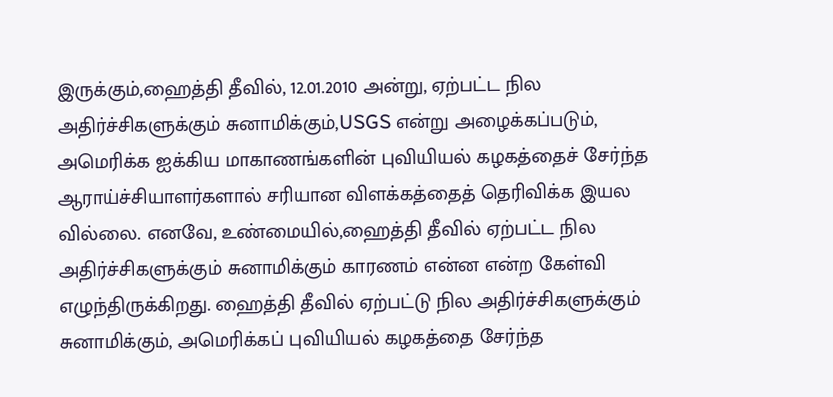இருக்கும்,ஹைத்தி தீவில், 12.01.2010 அன்று, ஏற்பட்ட நில அதிர்ச்சிகளுக்கும் சுனாமிக்கும்,USGS என்று அழைக்கப்படும், அமெரிக்க ஐக்கிய மாகாணங்களின் புவியியல் கழகத்தைச் சேர்ந்த ஆராய்ச்சியாளர்களால் சரியான விளக்கத்தைத் தெரிவிக்க இயல வில்லை. எனவே, உண்மையில்,ஹைத்தி தீவில் ஏற்பட்ட நில அதிர்ச்சிகளுக்கும் சுனாமிக்கும் காரணம் என்ன என்ற கேள்வி எழுந்திருக்கிறது. ஹைத்தி தீவில் ஏற்பட்டு நில அதிர்ச்சிகளுக்கும் சுனாமிக்கும், அமெரிக்கப் புவியியல் கழகத்தை சேர்ந்த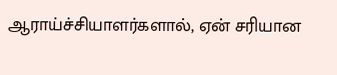ஆராய்ச்சியாளர்களால், ஏன் சரியான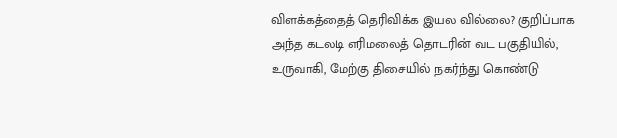விளக்கத்தைத் தெரிவிக்க இயல வில்லை? குறிப்பாக அந்த கடலடி எரிமலைத் தொடரின் வட பகுதியில், உருவாகி, மேற்கு திசையில் நகர்ந்து கொண்டு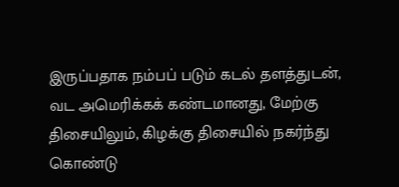இருப்பதாக நம்பப் படும் கடல் தளத்துடன், வட அமெரிக்கக் கண்டமானது, மேற்கு திசையிலும், கிழக்கு திசையில் நகர்ந்து கொண்டு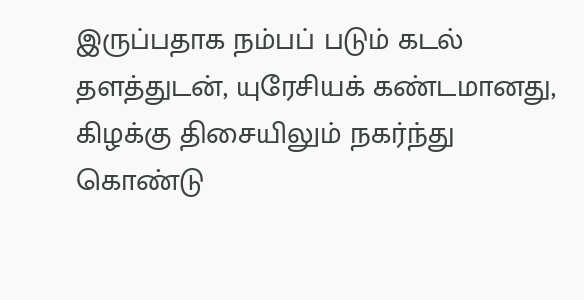இருப்பதாக நம்பப் படும் கடல் தளத்துடன், யுரேசியக் கண்டமானது, கிழக்கு திசையிலும் நகர்ந்து கொண்டு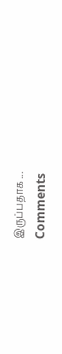இருப்பதாக ...
Comments